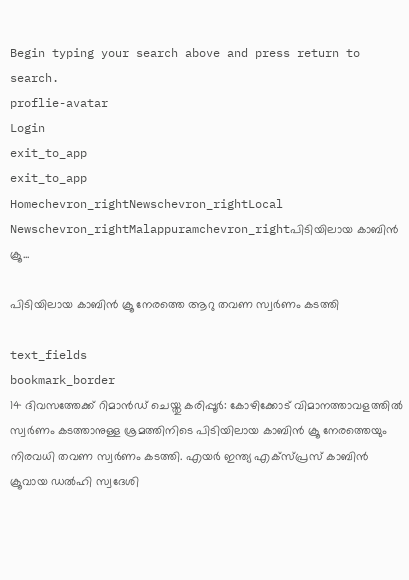Begin typing your search above and press return to search.
proflie-avatar
Login
exit_to_app
exit_to_app
Homechevron_rightNewschevron_rightLocal Newschevron_rightMalappuramchevron_rightപിടിയിലായ കാബിൻ ക്രൂ...

പിടിയിലായ കാബിൻ ക്രൂ നേരത്തെ ആറു തവണ സ്വർണം കടത്തി

text_fields
bookmark_border
14 ദിവസത്തേക്ക് റിമാൻഡ് ചെയ്തു കരിപ്പൂർ: കോഴിക്കോട് വിമാനത്താവളത്തിൽ സ്വർണം കടത്താനുള്ള ശ്രമത്തിനിടെ പിടിയിലായ കാബിൻ ക്രൂ നേരത്തെയും നിരവധി തവണ സ്വർണം കടത്തി. എയർ ഇന്ത്യ എക്സ്പ്രസ് കാബിൻ ക്രൂവായ ഡൽഹി സ്വദേശി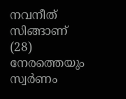നവനീത് സിങ്ങാണ് (28) നേരത്തെയും സ്വർണം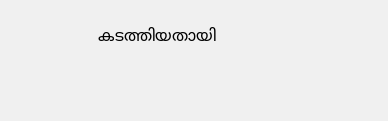കടത്തിയതായി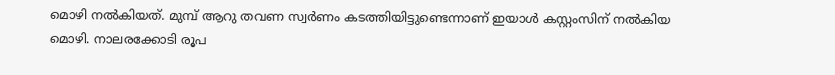മൊഴി നൽകിയത്. മുമ്പ് ആറു തവണ സ്വർണം കടത്തിയിട്ടുണ്ടെന്നാണ് ഇയാൾ കസ്റ്റംസിന് നൽകിയ മൊഴി. നാലരക്കോടി രൂപ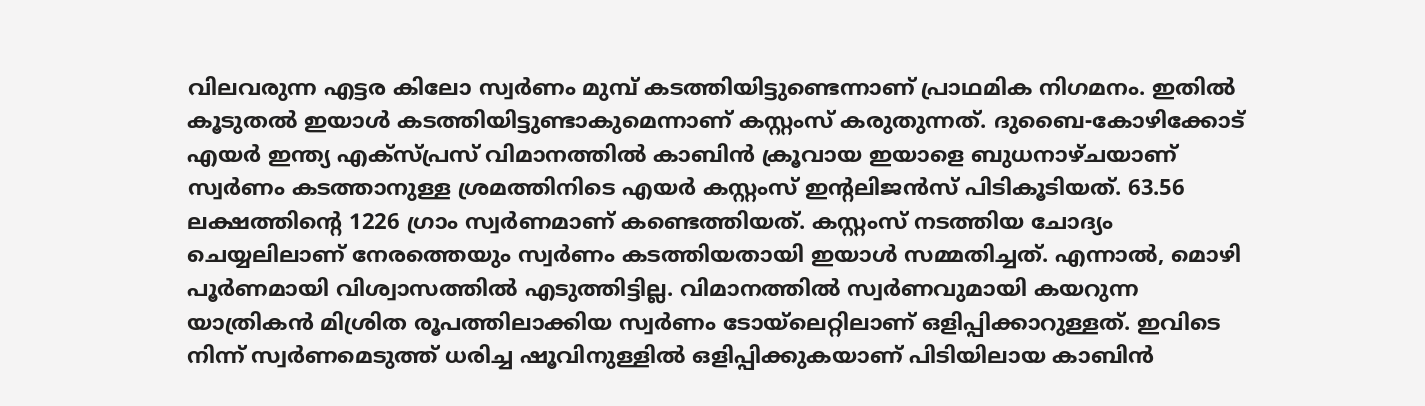വിലവരുന്ന എട്ടര കിലോ സ്വർണം മുമ്പ് കടത്തിയിട്ടുണ്ടെന്നാണ് പ്രാഥമിക നിഗമനം. ഇതിൽ കൂടുതൽ ഇയാൾ കടത്തിയിട്ടുണ്ടാകുമെന്നാണ് കസ്റ്റംസ് കരുതുന്നത്. ദുബൈ-കോഴിക്കോട് എയർ ഇന്ത്യ എക്സ്പ്രസ് വിമാനത്തിൽ കാബിൻ ക്രൂവായ ഇയാളെ ബുധനാഴ്ചയാണ് സ്വർണം കടത്താനുള്ള ശ്രമത്തിനിടെ എയർ കസ്റ്റംസ് ഇന്റലിജൻസ് പിടികൂടിയത്. 63.56 ലക്ഷത്തിന്റെ 1226 ഗ്രാം സ്വർണമാണ് കണ്ടെത്തിയത്. കസ്റ്റംസ് നടത്തിയ ചോദ്യം ചെയ്യലിലാണ് നേരത്തെയും സ്വർണം കടത്തിയതായി ഇയാൾ സമ്മതിച്ചത്. എന്നാൽ, മൊഴി പൂർണമായി വിശ്വാസത്തിൽ എടുത്തിട്ടില്ല. വിമാനത്തിൽ സ്വർണവുമായി കയറുന്ന യാത്രികൻ മിശ്രിത രൂപത്തിലാക്കിയ സ്വർണം ടോയ്‌ലെറ്റിലാണ് ഒളിപ്പിക്കാറുള്ളത്. ഇവിടെ നിന്ന് സ്വർണമെടുത്ത് ധരിച്ച ഷൂവിനുള്ളിൽ ഒളിപ്പിക്കുകയാണ് പിടിയിലായ കാബിൻ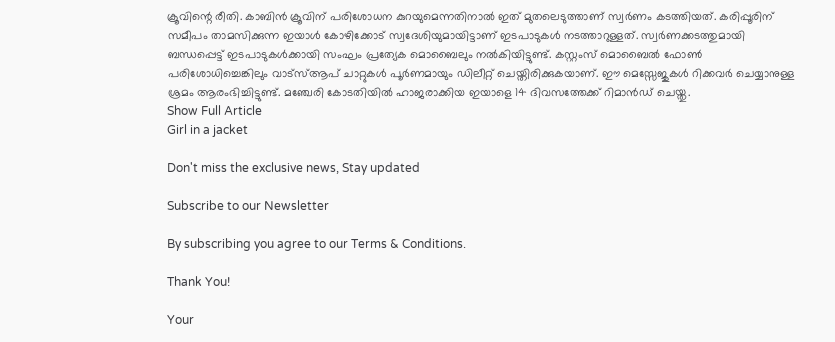ക്രൂവിന്റെ രീതി. കാബിൻ ക്രൂവിന് പരിശോധന കുറയുമെന്നതിനാൽ ഇത് മുതലെടുത്താണ് സ്വർണം കടത്തിയത്. കരിപ്പൂരിന് സമീപം താമസിക്കുന്ന ഇയാൾ കോഴിക്കോട് സ്വദേശിയുമായിട്ടാണ് ഇടപാടുകൾ നടത്താറുള്ളത്. സ്വർണക്കടത്തുമായി ബന്ധപ്പെട്ട് ഇടപാടുകൾക്കായി സംഘം പ്രത്യേക മൊബൈലും നൽകിയിട്ടുണ്ട്. കസ്റ്റംസ് മൊബൈൽ ഫോൺ പരിശോധിച്ചെങ്കിലും വാട്സ്ആപ് ചാറ്റുകൾ പൂർണമായും ഡിലീറ്റ് ചെയ്തിരിക്കുകയാണ്. ഈ മെസ്സേജുകൾ റിക്കവർ ചെയ്യാനുള്ള ശ്രമം ആരംഭിച്ചിട്ടുണ്ട്. മഞ്ചേരി കോടതിയിൽ ഹാജരാക്കിയ ഇയാളെ 14 ദിവസത്തേക്ക് റിമാൻഡ് ചെയ്തു.
Show Full Article
Girl in a jacket

Don't miss the exclusive news, Stay updated

Subscribe to our Newsletter

By subscribing you agree to our Terms & Conditions.

Thank You!

Your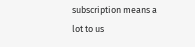subscription means a lot to us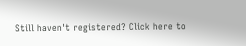Still haven't registered? Click here to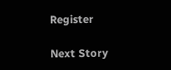Register

Next Story